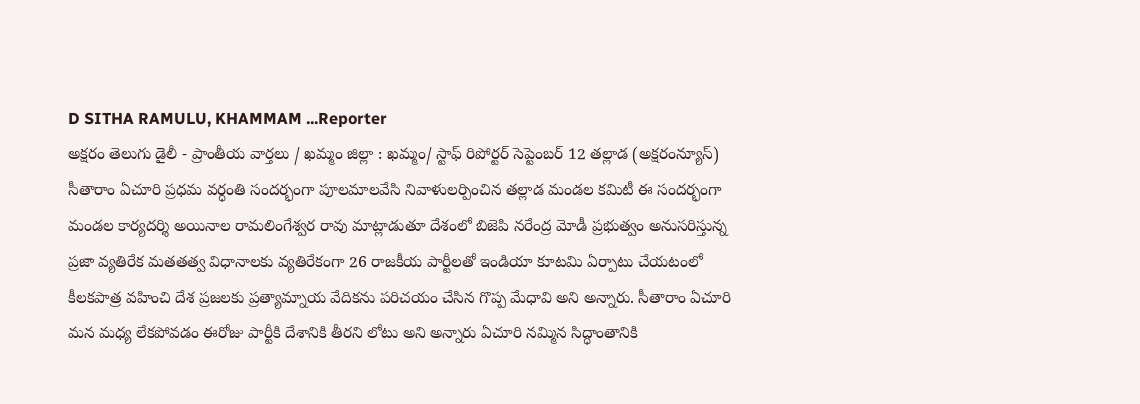D SITHA RAMULU, KHAMMAM ...Reporter
అక్షరం తెలుగు డైలీ - ప్రాంతీయ వార్తలు / ఖమ్మం జిల్లా : ఖమ్మం/ స్టాఫ్ రిపోర్టర్ సెప్టెంబర్ 12 తల్లాడ (అక్షరంన్యూస్) సీతారాం ఏచూరి ప్రధమ వర్ధంతి సందర్భంగా పూలమాలవేసి నివాళులర్పించిన తల్లాడ మండల కమిటీ ఈ సందర్భంగా మండల కార్యదర్శి అయినాల రామలింగేశ్వర రావు మాట్లాడుతూ దేశంలో బిజెపి నరేంద్ర మోడీ ప్రభుత్వం అనుసరిస్తున్న ప్రజా వ్యతిరేక మతతత్వ విధానాలకు వ్యతిరేకంగా 26 రాజకీయ పార్టీలతో ఇండియా కూటమి ఏర్పాటు చేయటంలో కీలకపాత్ర వహించి దేశ ప్రజలకు ప్రత్యామ్నాయ వేదికను పరిచయం చేసిన గొప్ప మేధావి అని అన్నారు. సీతారాం ఏచూరి మన మధ్య లేకపోవడం ఈరోజు పార్టీకి దేశానికి తీరని లోటు అని అన్నారు ఏచూరి నమ్మిన సిద్ధాంతానికి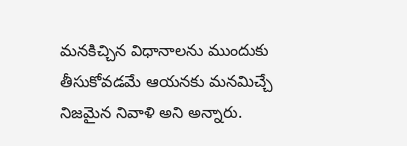మనకిచ్చిన విధానాలను ముందుకు తీసుకోవడమే ఆయనకు మనమిచ్చే నిజమైన నివాళి అని అన్నారు.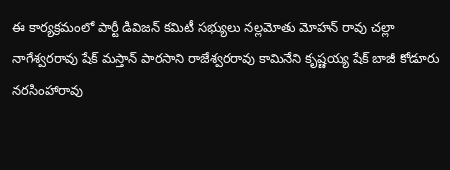ఈ కార్యక్రమంలో పార్టీ డివిజన్ కమిటీ సభ్యులు నల్లమోతు మోహన్ రావు చల్లా నాగేశ్వరరావు షేక్ మస్తాన్ పారసాని రాజేశ్వరరావు కామినేని కృష్ణయ్య షేక్ బాజీ కోడూరు నరసింహారావు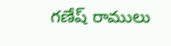గణేష్ రాములు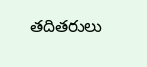తదితరులు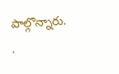పాల్గొన్నారు.
.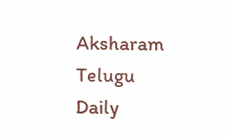Aksharam Telugu Daily